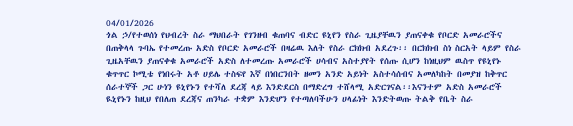04/01/2026
ጎል ኃ/የተወሰነ የህብረት ስራ ማህበራት የገንዘብ ቁጠባና ብድር ዩኒየን የስራ ጊዜያቸዉን ያጠናቀቁ የቦርድ አመራሮችና በጠቅላላ ጉባኤ የተመረጡ አድስ የቦርድ አመራሮች በዛሬዉ እለት የስራ ርክክብ አደረጉ፡፡ በርክክብ ስነ ስርአት ላይም የስራ ጊዜአቸዉን ያጠናቀቁ አመራሮች አድስ ለተመረጡ አመራሮች ሀሳብና አስተያየት የሰጡ ሲሆን ከነዚህም ዉስጥ የዩኒየኑ ቁጥጥር ኮሚቴ የነበሩት አቶ ሀይሌ ተስፍየ እኛ በነበርንበት ዘመን አንድ አይነት አስተሳሰብና አመለካከት በመያዝ ከቅጥር ሰራተኞች ጋር ሁነን ዩኒየኑን የተሻለ ደረጃ ላይ እንድደርስ በማድረግ ተሸላሚ አድርገናል፡፡እናንተም አድስ አመራሮች ዪኒየኑን ከዚህ የበለጠ ደረጃና ጠንካራ ተቋም እንድሆን የተጣለባችሁን ሀላፊነት እንድትወጡ ትልቅ የቤት ስራ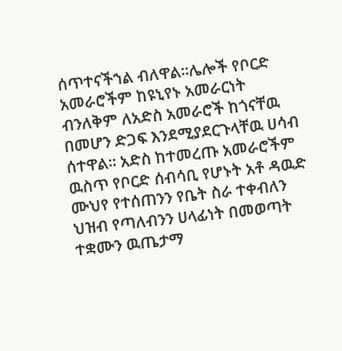ሰጥተናችኀል ብለዋል፡፡ሌሎች የቦርድ አመራሮችም ከዩኒየኑ አመራርነት ብንለቅም ለአድስ አመራሮች ከጎናቸዉ በመሆን ድጋፍ እንደሚያደርጉላቸዉ ሀሳብ ሰተዋል፡፡ አድስ ከተመረጡ አመራሮችም ዉስጥ የቦርድ ሰብሳቢ የሆኑት አቶ ዳዉድ ሙህየ የተሰጠንን የቤት ስራ ተቀብለን ህዝብ የጣለብንን ሀላፊነት በመወጣት ተቋሙን ዉጤታማ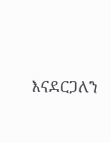እናደርጋለን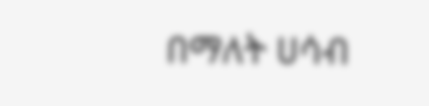በማለት ሀሳብ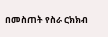በመስጠት የስራ ርክክብ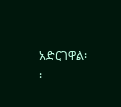አድርገዋል፡፡